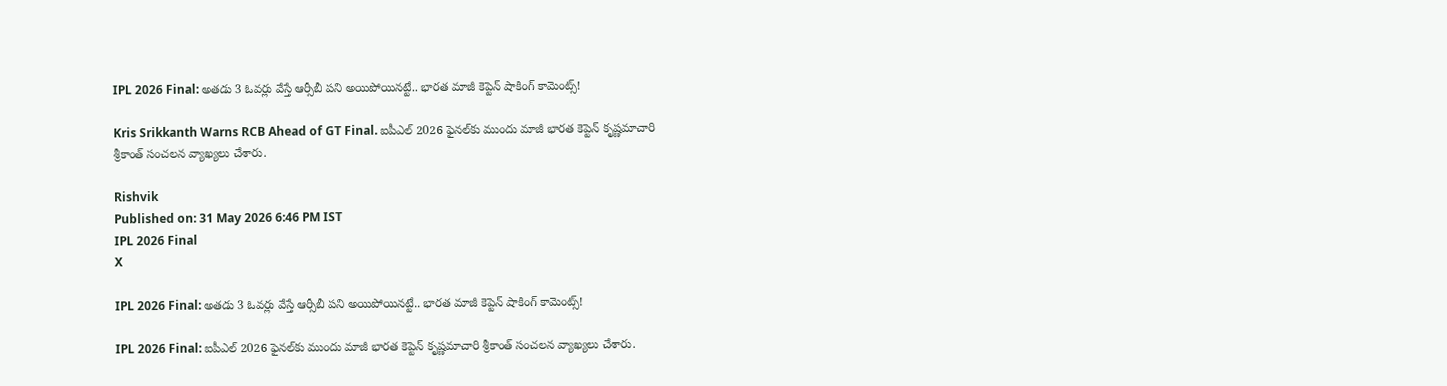IPL 2026 Final: అతడు 3 ఓవర్లు వేస్తే ఆర్సీబీ పని అయిపోయినట్టే.. భారత మాజీ కెప్టెన్ షాకింగ్ కామెంట్స్!

Kris Srikkanth Warns RCB Ahead of GT Final. ఐపీఎల్ 2026 ఫైనల్‌కు ముందు మాజీ భారత కెప్టెన్ కృష్ణమాచారి శ్రీకాంత్ సంచలన వ్యాఖ్యలు చేశారు.

Rishvik
Published on: 31 May 2026 6:46 PM IST
IPL 2026 Final
X

IPL 2026 Final: అతడు 3 ఓవర్లు వేస్తే ఆర్సీబీ పని అయిపోయినట్టే.. భారత మాజీ కెప్టెన్ షాకింగ్ కామెంట్స్!

IPL 2026 Final: ఐపీఎల్ 2026 ఫైనల్‌కు ముందు మాజీ భారత కెప్టెన్ కృష్ణమాచారి శ్రీకాంత్ సంచలన వ్యాఖ్యలు చేశారు.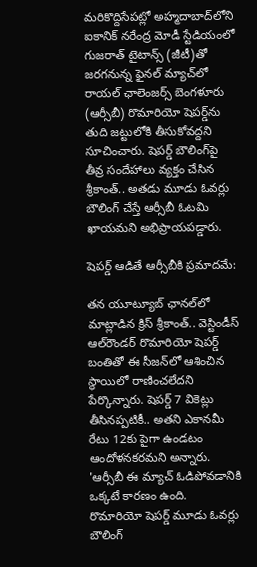మరికొద్దిసేపట్లో అహ్మదాబాద్‌లోని ఐకానిక్ నరేంద్ర మోడీ స్టేడియంలో గుజరాత్ టైటాన్స్‌ (జీటీ)తో జరగనున్న ఫైనల్ మ్యాచ్‌లో రాయల్ ఛాలెంజర్స్ బెంగళూరు (ఆర్సీబీ) రొమారియో షెపర్డ్‌ను తుది జట్టులోకి తీసుకోవద్దని సూచించారు. షెపర్డ్ బౌలింగ్‌పై తీవ్ర సందేహాలు వ్యక్తం చేసిన శ్రీకాంత్.. అతడు మూడు ఓవర్లు బౌలింగ్ చేస్తే ఆర్సీబీ ఓటమి ఖాయమని అభిప్రాయపడ్డారు.

షెపర్డ్ ఆడితే ఆర్సీబీకి ప్రమాదమే:

తన యూట్యూబ్ ఛానల్‌లో మాట్లాడిన క్రిస్ శ్రీకాంత్.. వెస్టిండీస్ ఆల్‌రౌండర్ రొమారియో షెపర్డ్ బంతితో ఈ సీజన్‌లో ఆశించిన స్థాయిలో రాణించలేదని పేర్కొన్నారు. షెపర్డ్ 7 వికెట్లు తీసినప్పటికీ.. అతని ఎకానమీ రేటు 12కు పైగా ఉండటం ఆందోళనకరమని అన్నారు. 'ఆర్సీబీ ఈ మ్యాచ్ ఓడిపోవడానికి ఒక్కటే కారణం ఉంది. రొమారియో షెపర్డ్ మూడు ఓవర్లు బౌలింగ్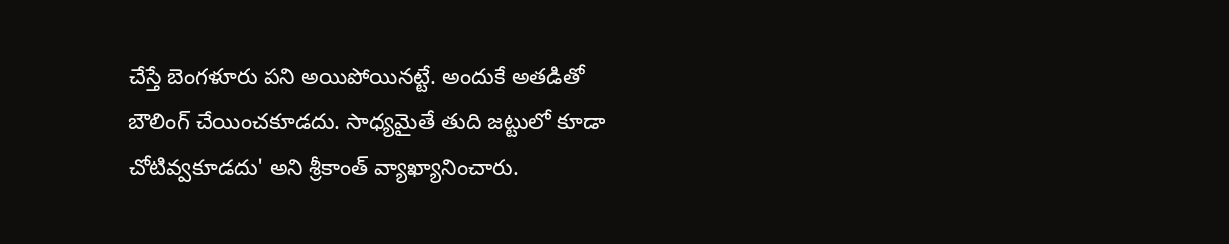చేస్తే బెంగళూరు పని అయిపోయినట్టే. అందుకే అతడితో బౌలింగ్ చేయించకూడదు. సాధ్యమైతే తుది జట్టులో కూడా చోటివ్వకూడదు' అని శ్రీకాంత్ వ్యాఖ్యానించారు.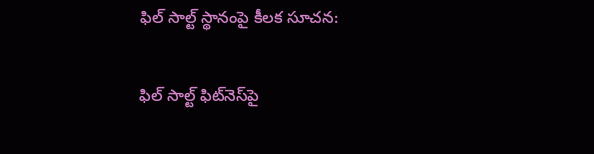ఫిల్ సాల్ట్ స్థానంపై కీలక సూచన:

ఫిల్ సాల్ట్ ఫిట్‌నెస్‌పై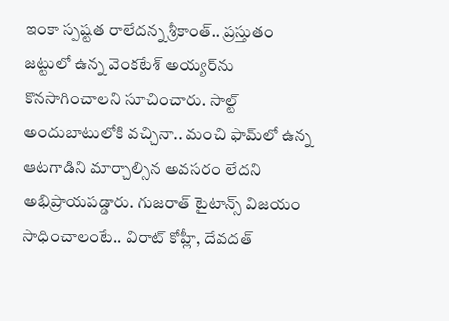ఇంకా స్పష్టత రాలేదన్న శ్రీకాంత్.. ప్రస్తుతం జట్టులో ఉన్న వెంకటేశ్ అయ్యర్‌ను కొనసాగించాలని సూచించారు. సాల్ట్ అందుబాటులోకి వచ్చినా.. మంచి ఫామ్‌లో ఉన్న ఆటగాడిని మార్చాల్సిన అవసరం లేదని అభిప్రాయపడ్డారు. గుజరాత్ టైటాన్స్ విజయం సాధించాలంటే.. విరాట్ కోహ్లీ, దేవదత్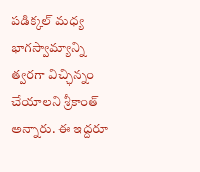పడిక్కల్ మధ్య భాగస్వామ్యాన్ని త్వరగా విచ్ఛిన్నం చేయాలని శ్రీకాంత్ అన్నారు. ఈ ఇద్దరూ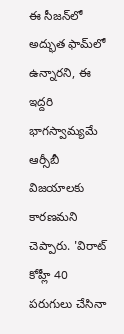ఈ సీజన్‌లో అద్భుత ఫామ్‌లో ఉన్నారని, ఈ ఇద్దరి భాగస్వామ్యమే ఆర్సీబీ విజయాలకు కారణమని చెప్పారు. 'విరాట్ కోహ్లీ 40 పరుగులు చేసినా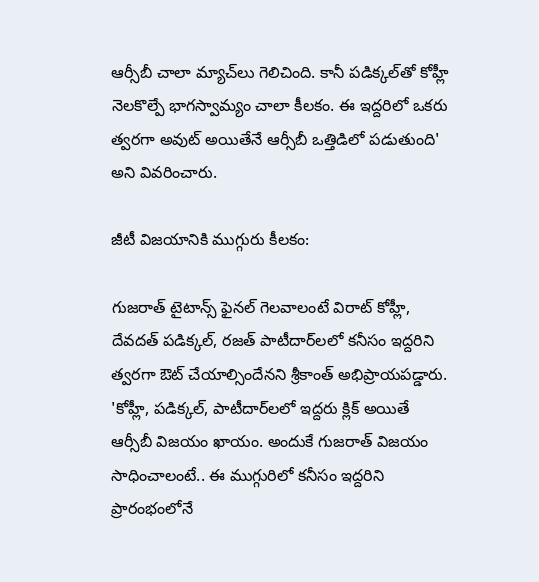ఆర్సీబీ చాలా మ్యాచ్‌లు గెలిచింది. కానీ పడిక్కల్‌తో కోహ్లీ నెలకొల్పే భాగస్వామ్యం చాలా కీలకం. ఈ ఇద్దరిలో ఒకరు త్వరగా అవుట్ అయితేనే ఆర్సీబీ ఒత్తిడిలో పడుతుంది' అని వివరించారు.

జీటీ విజయానికి ముగ్గురు కీలకం:

గుజరాత్ టైటాన్స్ ఫైనల్ గెలవాలంటే విరాట్ కోహ్లీ, దేవదత్ పడిక్కల్, రజత్ పాటీదార్‌లలో కనీసం ఇద్దరిని త్వరగా ఔట్ చేయాల్సిందేనని శ్రీకాంత్ అభిప్రాయపడ్డారు. 'కోహ్లీ, పడిక్కల్, పాటీదార్‌లలో ఇద్దరు క్లిక్ అయితే ఆర్సీబీ విజయం ఖాయం. అందుకే గుజరాత్ విజయం సాధించాలంటే.. ఈ ముగ్గురిలో కనీసం ఇద్దరిని ప్రారంభంలోనే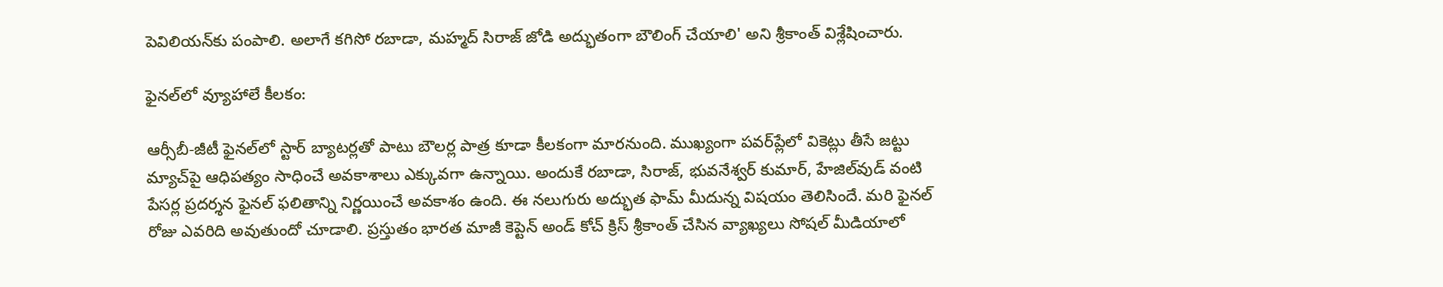పెవిలియన్‌కు పంపాలి. అలాగే కగిసో రబాడా, మహ్మద్ సిరాజ్ జోడి అద్భుతంగా బౌలింగ్ చేయాలి' అని శ్రీకాంత్ విశ్లేషించారు.

ఫైనల్‌లో వ్యూహాలే కీలకం:

ఆర్సీబీ-జీటీ ఫైనల్‌లో స్టార్ బ్యాటర్లతో పాటు బౌలర్ల పాత్ర కూడా కీలకంగా మారనుంది. ముఖ్యంగా పవర్‌ప్లేలో వికెట్లు తీసే జట్టు మ్యాచ్‌పై ఆధిపత్యం సాధించే అవకాశాలు ఎక్కువగా ఉన్నాయి. అందుకే రబాడా, సిరాజ్, భువనేశ్వర్ కుమార్, హేజిల్‌వుడ్ వంటి పేసర్ల ప్రదర్శన ఫైనల్ ఫలితాన్ని నిర్ణయించే అవకాశం ఉంది. ఈ నలుగురు అద్భుత ఫామ్ మీదున్న విషయం తెలిసిందే. మరి ఫైనల్ రోజు ఎవరిది అవుతుందో చూడాలి. ప్రస్తుతం భారత మాజీ కెప్టెన్ అండ్ కోచ్ క్రిస్ శ్రీకాంత్ చేసిన వ్యాఖ్యలు సోషల్ మీడియాలో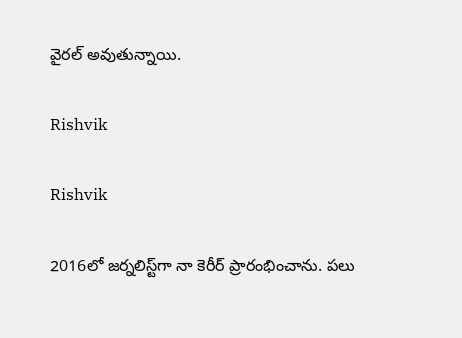వైరల్ అవుతున్నాయి.

Rishvik

Rishvik

2016లో జర్నలిస్ట్‌గా నా కెరీర్ ప్రారంభించాను. పలు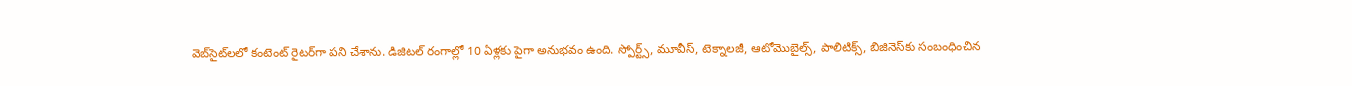వెబ్‌సైట్‌లలో కంటెంట్ రైటర్‌గా పని చేశాను. డిజిటల్‌ రంగాల్లో 10 ఏళ్లకు పైగా అనుభవం ఉంది. స్పోర్ట్స్, మూవీస్, టెక్నాలజీ, ఆటోమొబైల్స్, పాలిటిక్స్, బిజినెస్‌కు సంబంధించిన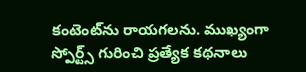కంటెంట్‌ను రాయగలను. ముఖ్యంగా స్పోర్ట్స్ గురించి ప్రత్యేక కథనాలు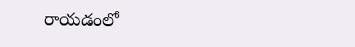రాయడంలో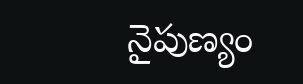నైపుణ్యం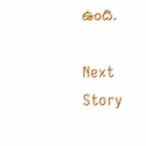ఉంది.

Next Story